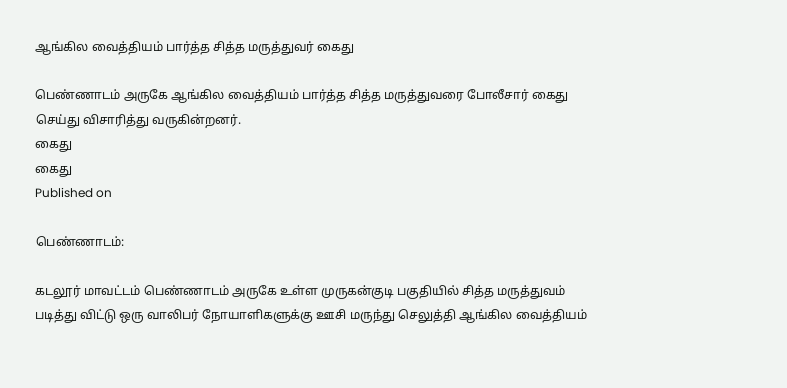ஆங்கில வைத்தியம் பார்த்த சித்த மருத்துவர் கைது

பெண்ணாடம் அருகே ஆங்கில வைத்தியம் பார்த்த சித்த மருத்துவரை போலீசார் கைது செய்து விசாரித்து வருகின்றனர்.
கைது
கைது
Published on

பெண்ணாடம்:

கடலூர் மாவட்டம் பெண்ணாடம் அருகே உள்ள முருகன்குடி பகுதியில் சித்த மருத்துவம் படித்து விட்டு ஒரு வாலிபர் நோயாளிகளுக்கு ஊசி மருந்து செலுத்தி ஆங்கில வைத்தியம்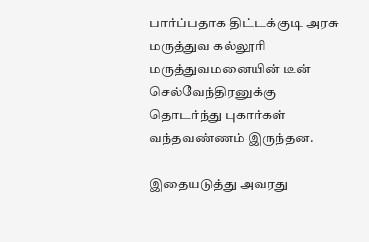பார்ப்பதாக திட்டக்குடி அரசு மருத்துவ கல்லூரி மருத்துவமனையின் டீன் செல்வேந்திரனுக்கு தொடர்ந்து புகார்கள் வந்தவண்ணம் இருந்தன.

இதையடுத்து அவரது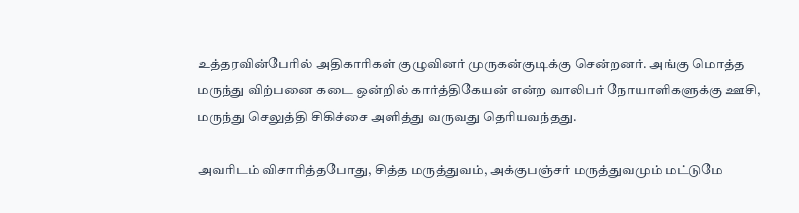உத்தரவின்பேரில் அதிகாரிகள் குழுவினர் முருகன்குடிக்கு சென்றனர். அங்கு மொத்த மருந்து விற்பனை கடை ஒன்றில் கார்த்திகேயன் என்ற வாலிபர் நோயாளிகளுக்கு ஊசி, மருந்து செலுத்தி சிகிச்சை அளித்து வருவது தெரியவந்தது.

அவரிடம் விசாரித்தபோது, சித்த மருத்துவம், அக்குபஞ்சர் மருத்துவமும் மட்டுமே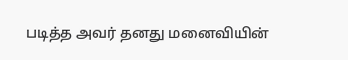படித்த அவர் தனது மனைவியின்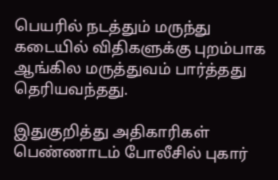பெயரில் நடத்தும் மருந்து கடையில் விதிகளுக்கு புறம்பாக ஆங்கில மருத்துவம் பார்த்தது தெரியவந்தது.

இதுகுறித்து அதிகாரிகள் பெண்ணாடம் போலீசில் புகார்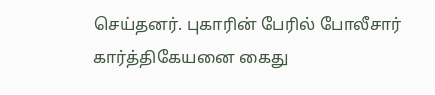செய்தனர். புகாரின் பேரில் போலீசார் கார்த்திகேயனை கைது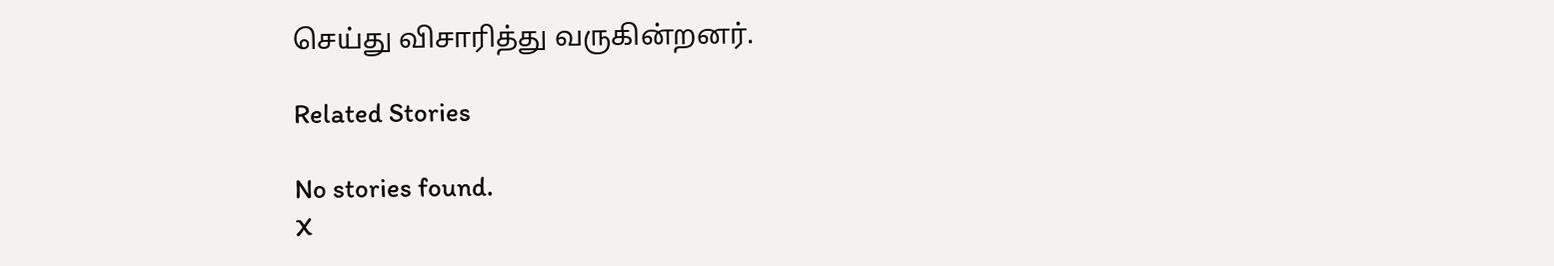செய்து விசாரித்து வருகின்றனர்.

Related Stories

No stories found.
X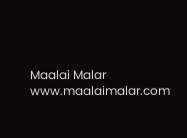Maalai Malar
www.maalaimalar.com